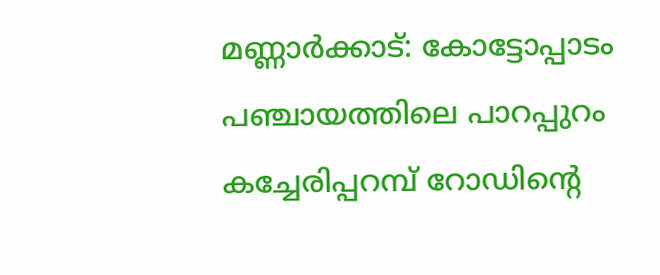മണ്ണാർക്കാട്: കോട്ടോപ്പാടം പഞ്ചായത്തിലെ പാറപ്പുറം കച്ചേരിപ്പറമ്പ് റോഡിന്റെ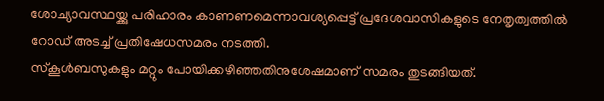ശോച്യാവസ്ഥയ്ക്കു പരിഹാരം കാണണമെന്നാവശ്യപ്പെട്ട് പ്രദേശവാസികളുടെ നേതൃത്വത്തിൽ റോഡ് അടച്ച് പ്രതിഷേധസമരം നടത്തി.
സ്കൂൾബസുകളും മറ്റും പോയിക്കഴിഞ്ഞതിനുശേഷമാണ് സമരം തുടങ്ങിയത്.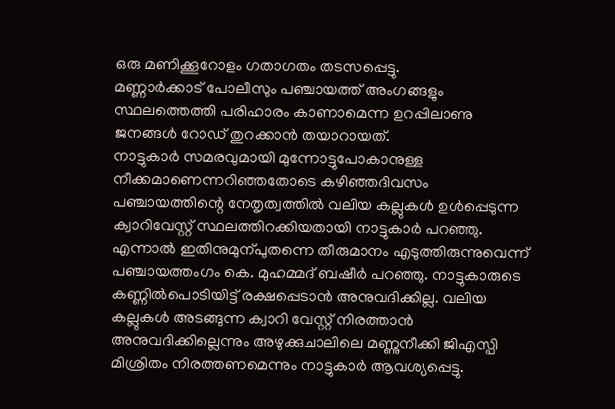ഒരു മണിക്കൂറോളം ഗതാഗതം തടസപ്പെട്ടു.
മണ്ണാർക്കാട് പോലീസും പഞ്ചായത്ത് അംഗങ്ങളും സ്ഥലത്തെത്തി പരിഹാരം കാണാമെന്ന ഉറപ്പിലാണു ജനങ്ങൾ റോഡ് തുറക്കാൻ തയാറായത്.
നാട്ടുകാർ സമരവുമായി മുന്നോട്ടുപോകാനുള്ള നീക്കമാണെന്നറിഞ്ഞതോടെ കഴിഞ്ഞദിവസം പഞ്ചായത്തിന്റെ നേതൃത്വത്തിൽ വലിയ കല്ലുകൾ ഉൾപ്പെടുന്ന ക്വാറിവേസ്റ്റ് സ്ഥലത്തിറക്കിയതായി നാട്ടുകാർ പറഞ്ഞു.
എന്നാൽ ഇതിനുമുന്പുതന്നെ തീരുമാനം എടുത്തിരുന്നുവെന്ന് പഞ്ചായത്തംഗം കെ. മുഹമ്മദ് ബഷീർ പറഞ്ഞു. നാട്ടുകാരുടെ കണ്ണിൽപൊടിയിട്ട് രക്ഷപ്പെടാൻ അനുവദിക്കില്ല. വലിയ കല്ലുകൾ അടങ്ങുന്ന ക്വാറി വേസ്റ്റ് നിരത്താൻ അനുവദിക്കില്ലെന്നും അഴുക്കുചാലിലെ മണ്ണുനീക്കി ജിഎസ്പി മിശ്രിതം നിരത്തണമെന്നും നാട്ടുകാർ ആവശ്യപ്പെട്ടു.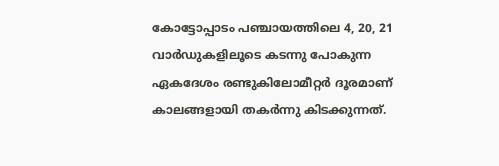കോട്ടോപ്പാടം പഞ്ചായത്തിലെ 4, 20, 21 വാർഡുകളിലൂടെ കടന്നു പോകുന്ന ഏകദേശം രണ്ടുകിലോമീറ്റർ ദൂരമാണ് കാലങ്ങളായി തകർന്നു കിടക്കുന്നത്.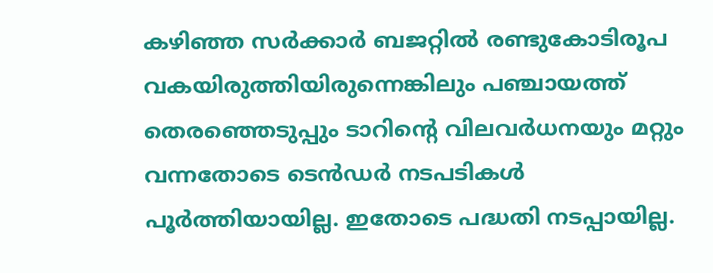കഴിഞ്ഞ സർക്കാർ ബജറ്റിൽ രണ്ടുകോടിരൂപ വകയിരുത്തിയിരുന്നെങ്കിലും പഞ്ചായത്ത് തെരഞ്ഞെടുപ്പും ടാറിന്റെ വിലവർധനയും മറ്റും വന്നതോടെ ടെൻഡർ നടപടികൾ പൂർത്തിയായില്ല. ഇതോടെ പദ്ധതി നടപ്പായില്ല.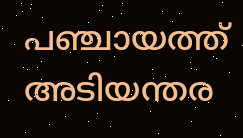പഞ്ചായത്ത് അടിയന്തര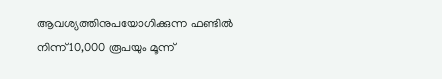ആവശ്യത്തിനുപയോഗിക്കുന്ന ഫണ്ടിൽ നിന്ന് 10,000 രൂപയും മൂന്ന്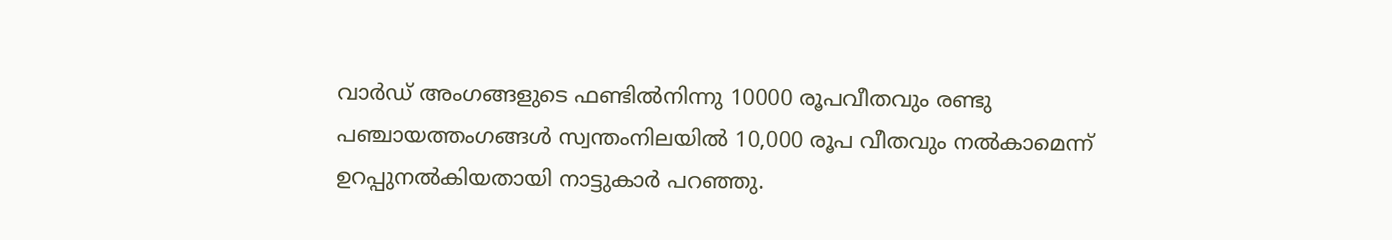വാർഡ് അംഗങ്ങളുടെ ഫണ്ടിൽനിന്നു 10000 രൂപവീതവും രണ്ടു പഞ്ചായത്തംഗങ്ങൾ സ്വന്തംനിലയിൽ 10,000 രൂപ വീതവും നൽകാമെന്ന് ഉറപ്പുനൽകിയതായി നാട്ടുകാർ പറഞ്ഞു.